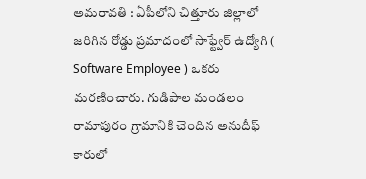అమరావతి : ఏపీలోని చిత్తూరు జిల్లాలో జరిగిన రోడ్డు ప్రమాదంలో సాఫ్ట్వేర్ ఉద్యోగి ( Software Employee ) ఒకరు మరణించారు. గుడిపాల మండలం రామాపురం గ్రామానికి చెందిన అనుదీఫ్ కారులో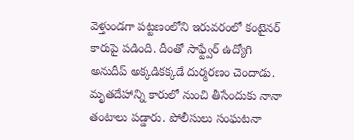వెళ్తుండగా పట్టణంలోని ఇరువరంలో కంటైనర్ కారుపై పడింది. దీంతో సాఫ్ట్వేర్ ఉద్యోగి అనుదీప్ అక్కడికక్కడే దుర్మరణం చెందాడు. మృతదేహాన్ని కారులో నుంచి తీసేందుకు నానా తంటాలు పడ్డారు. పోలీసులు సంఘటనా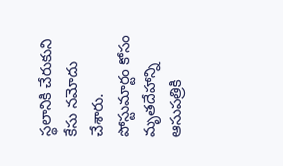స్థలానికి చేరుకుని కేసు నమోదు చేశారు. పోస్టుమార్టం కోసం మృతదేహాన్ని ఆసుపత్రికి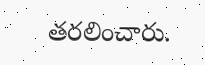తరలించారు.